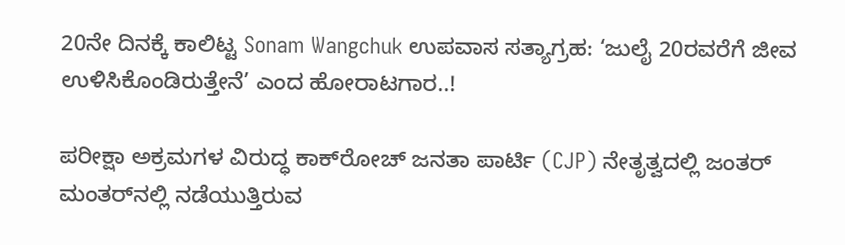20ನೇ ದಿನಕ್ಕೆ ಕಾಲಿಟ್ಟ Sonam Wangchuk ಉಪವಾಸ ಸತ್ಯಾಗ್ರಹ: ‘ಜುಲೈ 20ರವರೆಗೆ ಜೀವ ಉಳಿಸಿಕೊಂಡಿರುತ್ತೇನೆ’ ಎಂದ ಹೋರಾಟಗಾರ..!

ಪರೀಕ್ಷಾ ಅಕ್ರಮಗಳ ವಿರುದ್ಧ ಕಾಕ್‌ರೋಚ್ ಜನತಾ ಪಾರ್ಟಿ (CJP) ನೇತೃತ್ವದಲ್ಲಿ ಜಂತರ್ ಮಂತರ್‌ನಲ್ಲಿ ನಡೆಯುತ್ತಿರುವ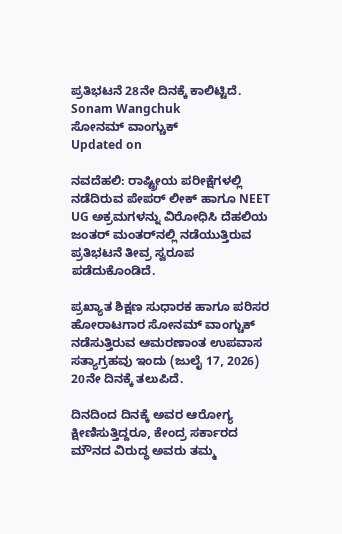ಪ್ರತಿಭಟನೆ 28ನೇ ದಿನಕ್ಕೆ ಕಾಲಿಟ್ಟಿದೆ.
Sonam Wangchuk
ಸೋನಮ್ ವಾಂಗ್ಚುಕ್
Updated on

ನವದೆಹಲಿ: ರಾಷ್ಟ್ರೀಯ ಪರೀಕ್ಷೆಗಳಲ್ಲಿ ನಡೆದಿರುವ ಪೇಪರ್ ಲೀಕ್ ಹಾಗೂ NEET UG ಅಕ್ರಮಗಳನ್ನು ವಿರೋಧಿಸಿ ದೆಹಲಿಯ ಜಂತರ್ ಮಂತರ್‌ನಲ್ಲಿ ನಡೆಯುತ್ತಿರುವ ಪ್ರತಿಭಟನೆ ತೀವ್ರ ಸ್ವರೂಪ ಪಡೆದುಕೊಂಡಿದೆ.

ಪ್ರಖ್ಯಾತ ಶಿಕ್ಷಣ ಸುಧಾರಕ ಹಾಗೂ ಪರಿಸರ ಹೋರಾಟಗಾರ ಸೋನಮ್ ವಾಂಗ್ಚುಕ್ ನಡೆಸುತ್ತಿರುವ ಆಮರಣಾಂತ ಉಪವಾಸ ಸತ್ಯಾಗ್ರಹವು ಇಂದು (ಜುಲೈ 17, 2026) 20ನೇ ದಿನಕ್ಕೆ ತಲುಪಿದೆ.

ದಿನದಿಂದ ದಿನಕ್ಕೆ ಅವರ ಆರೋಗ್ಯ ಕ್ಷೀಣಿಸುತ್ತಿದ್ದರೂ, ಕೇಂದ್ರ ಸರ್ಕಾರದ ಮೌನದ ವಿರುದ್ಧ ಅವರು ತಮ್ಮ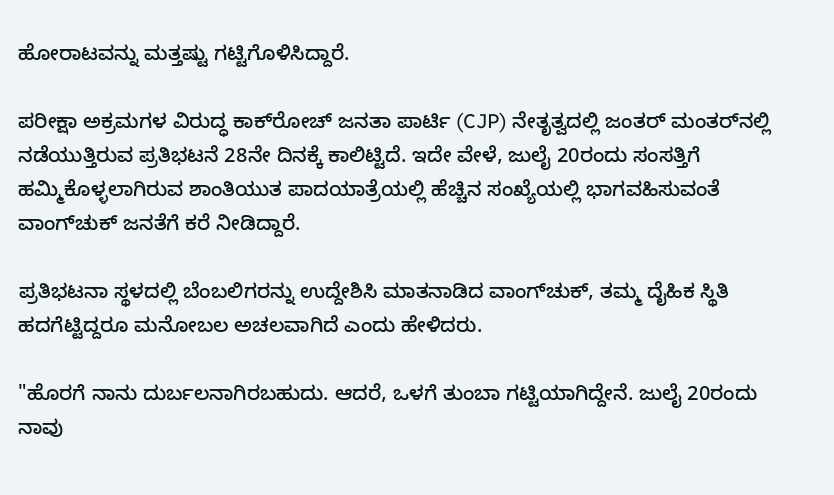ಹೋರಾಟವನ್ನು ಮತ್ತಷ್ಟು ಗಟ್ಟಿಗೊಳಿಸಿದ್ದಾರೆ.

ಪರೀಕ್ಷಾ ಅಕ್ರಮಗಳ ವಿರುದ್ಧ ಕಾಕ್‌ರೋಚ್ ಜನತಾ ಪಾರ್ಟಿ (CJP) ನೇತೃತ್ವದಲ್ಲಿ ಜಂತರ್ ಮಂತರ್‌ನಲ್ಲಿ ನಡೆಯುತ್ತಿರುವ ಪ್ರತಿಭಟನೆ 28ನೇ ದಿನಕ್ಕೆ ಕಾಲಿಟ್ಟಿದೆ. ಇದೇ ವೇಳೆ, ಜುಲೈ 20ರಂದು ಸಂಸತ್ತಿಗೆ ಹಮ್ಮಿಕೊಳ್ಳಲಾಗಿರುವ ಶಾಂತಿಯುತ ಪಾದಯಾತ್ರೆಯಲ್ಲಿ ಹೆಚ್ಚಿನ ಸಂಖ್ಯೆಯಲ್ಲಿ ಭಾಗವಹಿಸುವಂತೆ ವಾಂಗ್‌ಚುಕ್ ಜನತೆಗೆ ಕರೆ ನೀಡಿದ್ದಾರೆ.

ಪ್ರತಿಭಟನಾ ಸ್ಥಳದಲ್ಲಿ ಬೆಂಬಲಿಗರನ್ನು ಉದ್ದೇಶಿಸಿ ಮಾತನಾಡಿದ ವಾಂಗ್‌ಚುಕ್, ತಮ್ಮ ದೈಹಿಕ ಸ್ಥಿತಿ ಹದಗೆಟ್ಟಿದ್ದರೂ ಮನೋಬಲ ಅಚಲವಾಗಿದೆ ಎಂದು ಹೇಳಿದರು.

"ಹೊರಗೆ ನಾನು ದುರ್ಬಲನಾಗಿರಬಹುದು. ಆದರೆ, ಒಳಗೆ ತುಂಬಾ ಗಟ್ಟಿಯಾಗಿದ್ದೇನೆ. ಜುಲೈ 20ರಂದು ನಾವು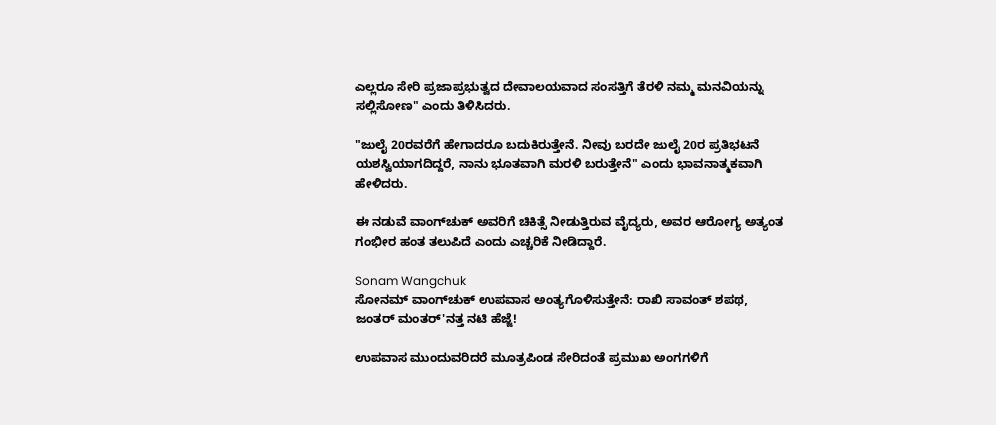ಎಲ್ಲರೂ ಸೇರಿ ಪ್ರಜಾಪ್ರಭುತ್ವದ ದೇವಾಲಯವಾದ ಸಂಸತ್ತಿಗೆ ತೆರಳಿ ನಮ್ಮ ಮನವಿಯನ್ನು ಸಲ್ಲಿಸೋಣ" ಎಂದು ತಿಳಿಸಿದರು.

"ಜುಲೈ 20ರವರೆಗೆ ಹೇಗಾದರೂ ಬದುಕಿರುತ್ತೇನೆ. ನೀವು ಬರದೇ ಜುಲೈ 20ರ ಪ್ರತಿಭಟನೆ ಯಶಸ್ವಿಯಾಗದಿದ್ದರೆ, ನಾನು ಭೂತವಾಗಿ ಮರಳಿ ಬರುತ್ತೇನೆ" ಎಂದು ಭಾವನಾತ್ಮಕವಾಗಿ ಹೇಳಿದರು.

ಈ ನಡುವೆ ವಾಂಗ್‌ಚುಕ್ ಅವರಿಗೆ ಚಿಕಿತ್ಸೆ ನೀಡುತ್ತಿರುವ ವೈದ್ಯರು, ಅವರ ಆರೋಗ್ಯ ಅತ್ಯಂತ ಗಂಭೀರ ಹಂತ ತಲುಪಿದೆ ಎಂದು ಎಚ್ಚರಿಕೆ ನೀಡಿದ್ದಾರೆ.

Sonam Wangchuk
ಸೋನಮ್ ವಾಂಗ್‌ಚುಕ್ ಉಪವಾಸ ಅಂತ್ಯಗೊಳಿಸುತ್ತೇನೆ: ರಾಖಿ ಸಾವಂತ್ ಶಪಥ, ಜಂತರ್ ಮಂತರ್'ನತ್ತ ನಟಿ ಹೆಜ್ಜೆ!

ಉಪವಾಸ ಮುಂದುವರಿದರೆ ಮೂತ್ರಪಿಂಡ ಸೇರಿದಂತೆ ಪ್ರಮುಖ ಅಂಗಗಳಿಗೆ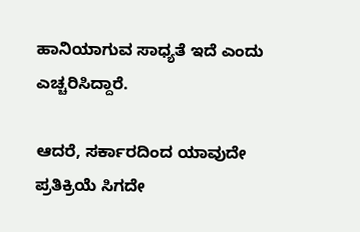ಹಾನಿಯಾಗುವ ಸಾಧ್ಯತೆ ಇದೆ ಎಂದು ಎಚ್ಚರಿಸಿದ್ದಾರೆ.

ಆದರೆ, ಸರ್ಕಾರದಿಂದ ಯಾವುದೇ ಪ್ರತಿಕ್ರಿಯೆ ಸಿಗದೇ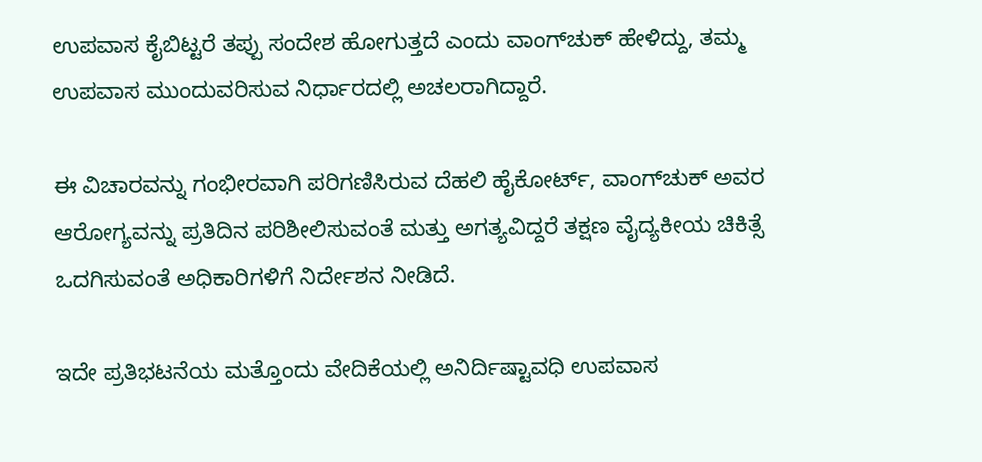ಉಪವಾಸ ಕೈಬಿಟ್ಟರೆ ತಪ್ಪು ಸಂದೇಶ ಹೋಗುತ್ತದೆ ಎಂದು ವಾಂಗ್‌ಚುಕ್ ಹೇಳಿದ್ದು, ತಮ್ಮ ಉಪವಾಸ ಮುಂದುವರಿಸುವ ನಿರ್ಧಾರದಲ್ಲಿ ಅಚಲರಾಗಿದ್ದಾರೆ.

ಈ ವಿಚಾರವನ್ನು ಗಂಭೀರವಾಗಿ ಪರಿಗಣಿಸಿರುವ ದೆಹಲಿ ಹೈಕೋರ್ಟ್, ವಾಂಗ್‌ಚುಕ್ ಅವರ ಆರೋಗ್ಯವನ್ನು ಪ್ರತಿದಿನ ಪರಿಶೀಲಿಸುವಂತೆ ಮತ್ತು ಅಗತ್ಯವಿದ್ದರೆ ತಕ್ಷಣ ವೈದ್ಯಕೀಯ ಚಿಕಿತ್ಸೆ ಒದಗಿಸುವಂತೆ ಅಧಿಕಾರಿಗಳಿಗೆ ನಿರ್ದೇಶನ ನೀಡಿದೆ.

ಇದೇ ಪ್ರತಿಭಟನೆಯ ಮತ್ತೊಂದು ವೇದಿಕೆಯಲ್ಲಿ ಅನಿರ್ದಿಷ್ಟಾವಧಿ ಉಪವಾಸ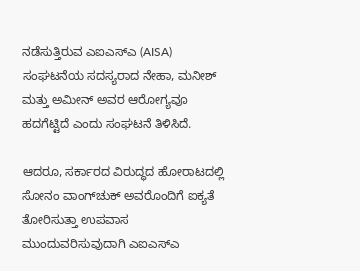ನಡೆಸುತ್ತಿರುವ ಎಐಎಸ್‌ಎ (AISA) ಸಂಘಟನೆಯ ಸದಸ್ಯರಾದ ನೇಹಾ, ಮನೀಶ್ ಮತ್ತು ಅಮೀನ್ ಅವರ ಆರೋಗ್ಯವೂ ಹದಗೆಟ್ಟಿದೆ ಎಂದು ಸಂಘಟನೆ ತಿಳಿಸಿದೆ.

ಆದರೂ, ಸರ್ಕಾರದ ವಿರುದ್ಧದ ಹೋರಾಟದಲ್ಲಿ ಸೋನಂ ವಾಂಗ್‌ಚುಕ್ ಅವರೊಂದಿಗೆ ಐಕ್ಯತೆ ತೋರಿಸುತ್ತಾ ಉಪವಾಸ ಮುಂದುವರಿಸುವುದಾಗಿ ಎಐಎಸ್‌ಎ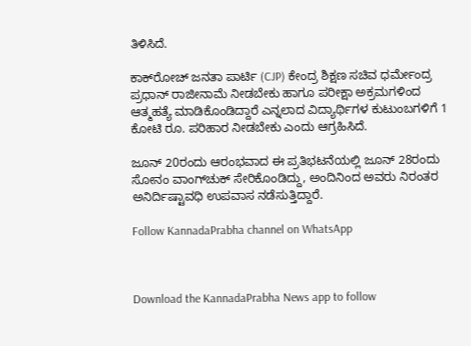ತಿಳಿಸಿದೆ.

ಕಾಕ್‌ರೋಚ್ ಜನತಾ ಪಾರ್ಟಿ (CJP) ಕೇಂದ್ರ ಶಿಕ್ಷಣ ಸಚಿವ ಧರ್ಮೇಂದ್ರ ಪ್ರಧಾನ್ ರಾಜೀನಾಮೆ ನೀಡಬೇಕು ಹಾಗೂ ಪರೀಕ್ಷಾ ಅಕ್ರಮಗಳಿಂದ ಆತ್ಮಹತ್ಯೆ ಮಾಡಿಕೊಂಡಿದ್ದಾರೆ ಎನ್ನಲಾದ ವಿದ್ಯಾರ್ಥಿಗಳ ಕುಟುಂಬಗಳಿಗೆ 1 ಕೋಟಿ ರೂ. ಪರಿಹಾರ ನೀಡಬೇಕು ಎಂದು ಆಗ್ರಹಿಸಿದೆ.

ಜೂನ್ 20ರಂದು ಆರಂಭವಾದ ಈ ಪ್ರತಿಭಟನೆಯಲ್ಲಿ ಜೂನ್ 28ರಂದು ಸೋನಂ ವಾಂಗ್‌ಚುಕ್ ಸೇರಿಕೊಂಡಿದ್ದು, ಅಂದಿನಿಂದ ಅವರು ನಿರಂತರ ಅನಿರ್ದಿಷ್ಟಾವಧಿ ಉಪವಾಸ ನಡೆಸುತ್ತಿದ್ದಾರೆ.

Follow KannadaPrabha channel on WhatsApp



Download the KannadaPrabha News app to follow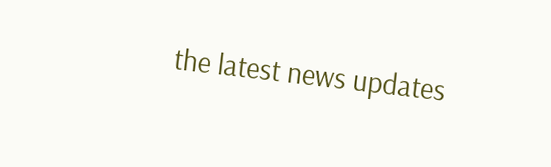the latest news updates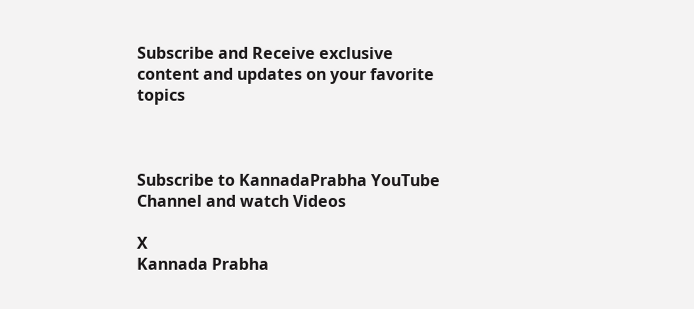Subscribe and Receive exclusive content and updates on your favorite topics



Subscribe to KannadaPrabha YouTube Channel and watch Videos

X
Kannada Prabha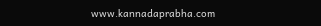www.kannadaprabha.com